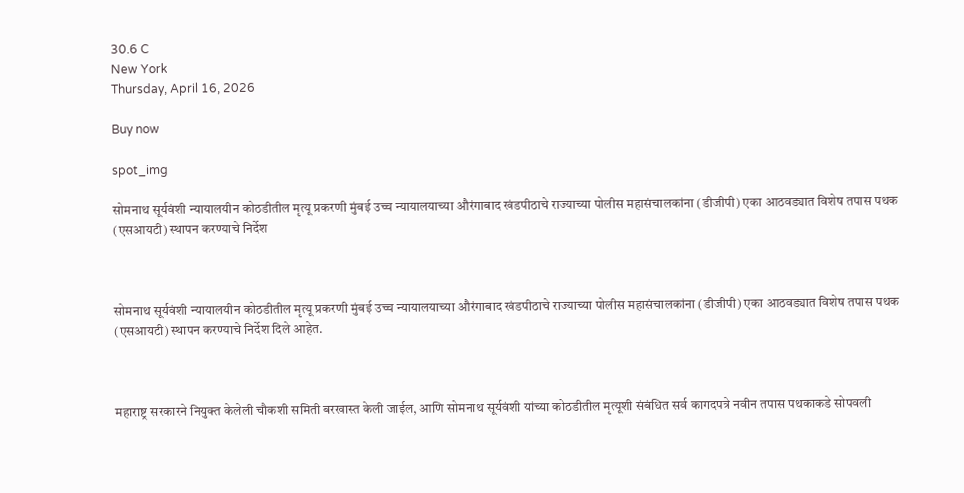30.6 C
New York
Thursday, April 16, 2026

Buy now

spot_img

सोमनाथ सूर्यवंशी न्यायालयीन कोठडीतील मृत्यू प्रकरणी मुंबई उच्च न्यायालयाच्या औरंगाबाद खंडपीठाचे राज्याच्या पोलीस महासंचालकांना (डीजीपी) एका आठवड्यात विशेष तपास पथक (एसआयटी) स्थापन करण्याचे निर्देश



सोमनाथ सूर्यवंशी न्यायालयीन कोठडीतील मृत्यू प्रकरणी मुंबई उच्च न्यायालयाच्या औरंगाबाद खंडपीठाचे राज्याच्या पोलीस महासंचालकांना (डीजीपी) एका आठवड्यात विशेष तपास पथक (एसआयटी) स्थापन करण्याचे निर्देश दिले आहेत.



महाराष्ट्र सरकारने नियुक्त केलेली चौकशी समिती बरखास्त केली जाईल, आणि सोमनाथ सूर्यवंशी यांच्या कोठडीतील मृत्यूशी संबंधित सर्व कागदपत्रे नवीन तपास पथकाकडे सोपवली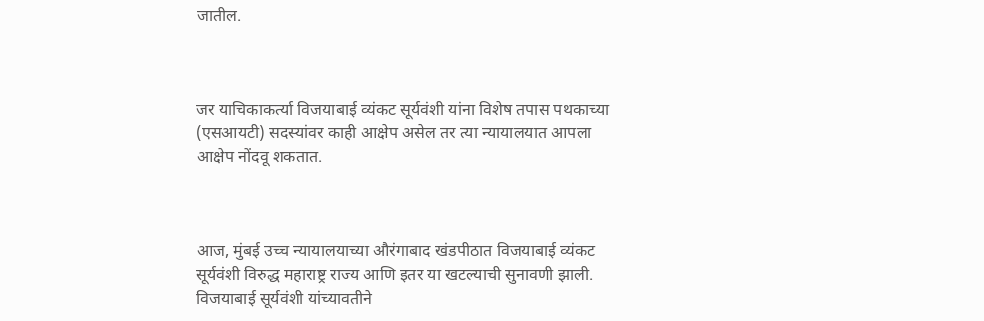जातील.



जर याचिकाकर्त्या विजयाबाई व्यंकट सूर्यवंशी यांना विशेष तपास पथकाच्या (एसआयटी) सदस्यांवर काही आक्षेप असेल तर त्या न्यायालयात आपला आक्षेप नोंदवू शकतात.



आज, मुंबई उच्च न्यायालयाच्या औरंगाबाद खंडपीठात विजयाबाई व्यंकट सूर्यवंशी विरुद्ध महाराष्ट्र राज्य आणि इतर या खटल्याची सुनावणी झाली. विजयाबाई सूर्यवंशी यांच्यावतीने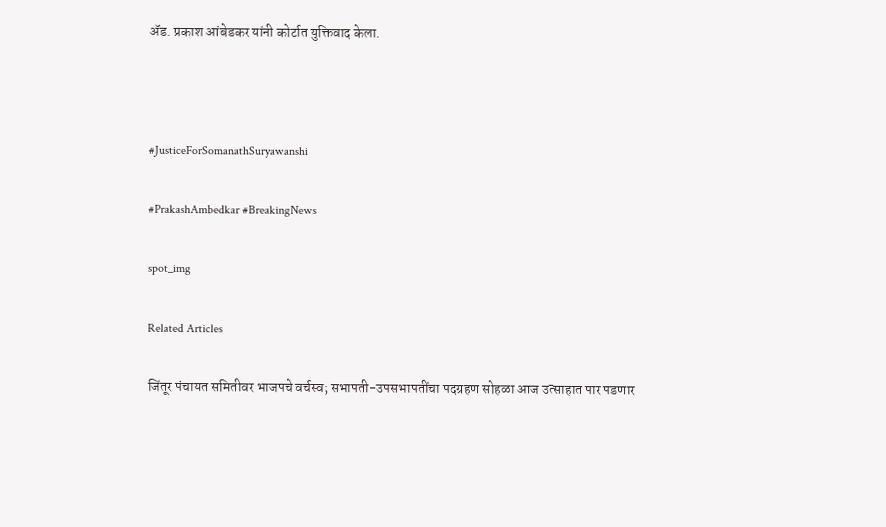ॲड. प्रकाश आंबेडकर यांनी कोर्टात युक्तिवाद केला.



#JusticeForSomanathSuryawanshi

#PrakashAmbedkar #BreakingNews

spot_img

Related Articles

जिंतूर पंचायत समितीवर भाजपचे वर्चस्व; सभापती-उपसभापतींचा पदग्रहण सोहळा आज उत्साहात पार पडणार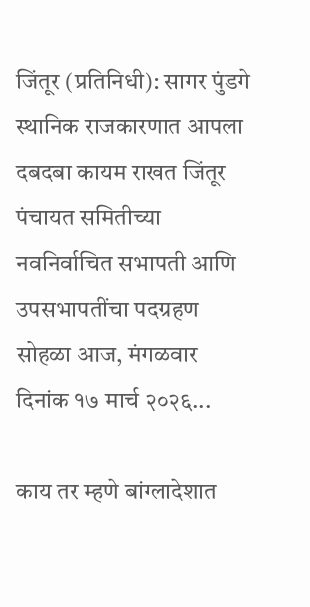जिंतूर (प्रतिनिधी): सागर पुंडगे  स्थानिक राजकारणात आपला दबदबा कायम राखत जिंतूर पंचायत समितीच्या नवनिर्वाचित सभापती आणि उपसभापतींचा पदग्रहण सोहळा आज, मंगळवार दिनांक १७ मार्च २०२६...

काय तर म्हणे बांग्लादेशात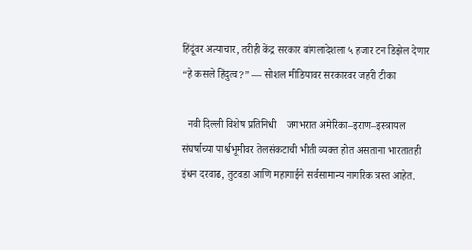हिंदूंवर अत्याचार, तरीही केंद्र सरकार बांगलादेशला ५ हजार टन डिझेल देणार “हे कसले हिंदुत्व?” — सोशल मीडियावर सरकारवर जहरी टीका

  नवी दिल्ली विशेष प्रतिनिधी    जगभरात अमेरिका–इराण–इस्त्रायल संघर्षाच्या पार्श्वभूमीवर तेलसंकटाची भीती व्यक्त होत असताना भारतातही इंधन दरवाढ, तुटवडा आणि महागाईने सर्वसामान्य नागरिक त्रस्त आहेत.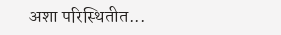अशा परिस्थितीत...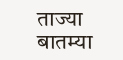ताज्या बातम्या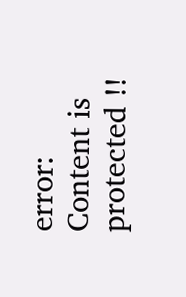error: Content is protected !!